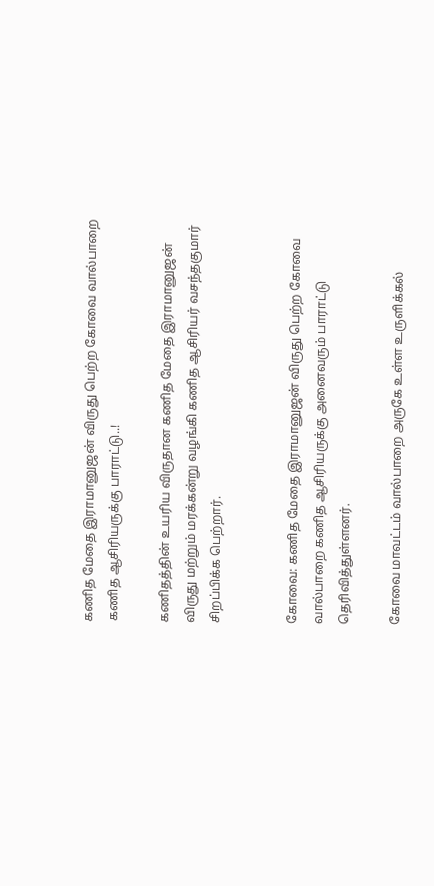கணித மேதை இராமானுஜன் விருது பெற்ற கோவை வால்பாறை கணித ஆசிரியருக்கு பாராட்டு..!

கணிதத்தின் உயரிய விருதான கணித மேதை இராமானுஜன் விருது மற்றும் மரக்கன்று வழங்கி கணித ஆசிரியர் வசந்தகுமார் சிறப்பிக்க பெற்றார்.


கோவை: கணித மேதை இராமானுஜன் விருது பெற்ற கோவை வால்பாறை கணித ஆசிரியருக்கு அனைவரும் பாராட்டு தெரிவித்துள்ளனர்.

கோவை மாவட்டம் வால்பாறை அருகே உள்ள உருளிக்கல்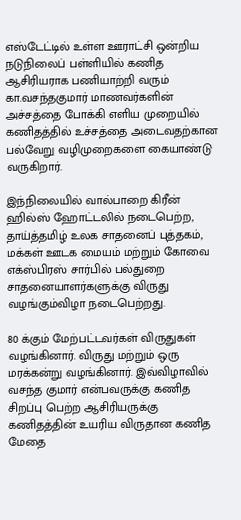எஸ்டேட்டில் உள்ள ஊராட்சி ஒன்றிய நடுநிலைப் பள்ளியில் கணித ஆசிரியராக பணியாற்றி வரும் கா.வசந்தகுமார் மாணவர்களின் அச்சத்தை போக்கி எளிய முறையில் கணிதத்தில் உச்சத்தை அடைவதற்கான பல்வேறு வழிமுறைகளை கையாண்டு வருகிறார்.

இந்நிலையில் வால்பாறை கிரீன் ஹில்ஸ் ஹோட்டலில் நடைபெற்ற, தாய்த்தமிழ் உலக சாதனைப் புத்தகம், மக்கள் ஊடக மையம் மற்றும் கோவை எக்ஸ்பிரஸ் சார்பில் பல்துறை சாதனையாளர்களுக்கு விருது வழங்கும்விழா நடைபெற்றது.

80 க்கும் மேற்பட்டவர்கள் விருதுகள் வழங்கினார். விருது மற்றும் ஒரு மரக்கன்று வழங்கினார். இவ்விழாவில் வசந்த குமார் என்பவருக்கு கணித சிறப்பு பெற்ற ஆசிரியருக்கு கணிதத்தின் உயரிய விருதான கணித மேதை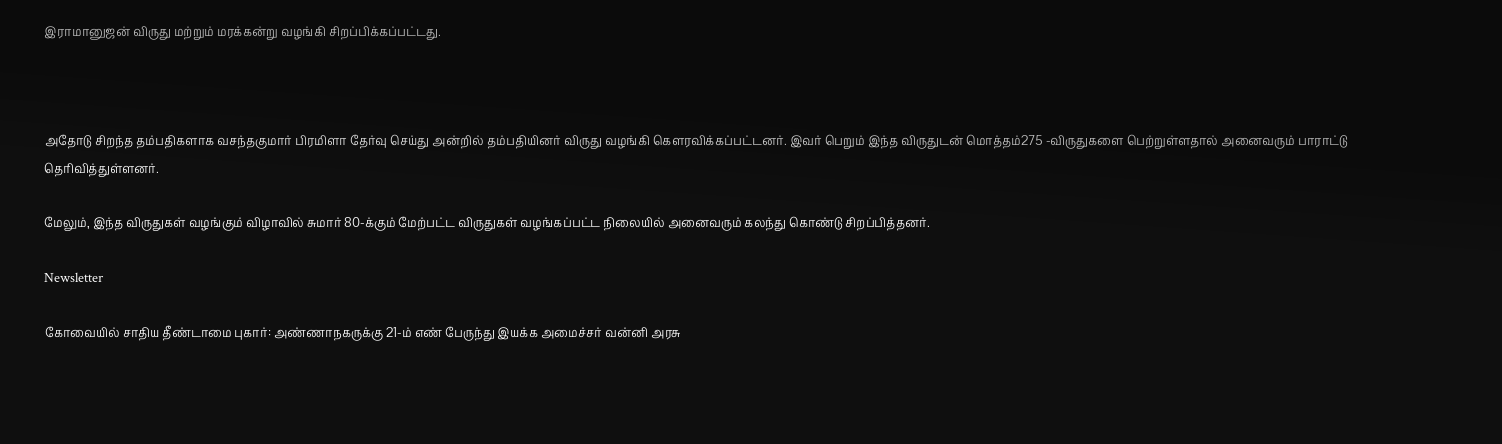இராமானுஜன் விருது மற்றும் மரக்கன்று வழங்கி சிறப்பிக்கப்பட்டது.



அதோடு சிறந்த தம்பதிகளாக வசந்தகுமார் பிரமிளா தேர்வு செய்து அன்றில் தம்பதியினர் விருது வழங்கி கௌரவிக்கப்பட்டனர். இவர் பெறும் இந்த விருதுடன் மொத்தம்275 -விருதுகளை பெற்றுள்ளதால் அனைவரும் பாராட்டு தெரிவித்துள்ளனர்.

மேலும், இந்த விருதுகள் வழங்கும் விழாவில் சுமார் 80-க்கும் மேற்பட்ட விருதுகள் வழங்கப்பட்ட நிலையில் அனைவரும் கலந்து கொண்டு சிறப்பித்தனர்.

Newsletter

கோவையில் சாதிய தீண்டாமை புகார்: அண்ணாநகருக்கு 21-ம் எண் பேருந்து இயக்க அமைச்சர் வன்னி அரசு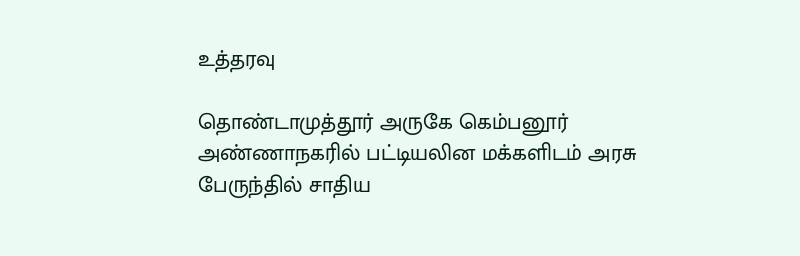உத்தரவு

தொண்டாமுத்தூர் அருகே கெம்பனூர் அண்ணாநகரில் பட்டியலின மக்களிடம் அரசு பேருந்தில் சாதிய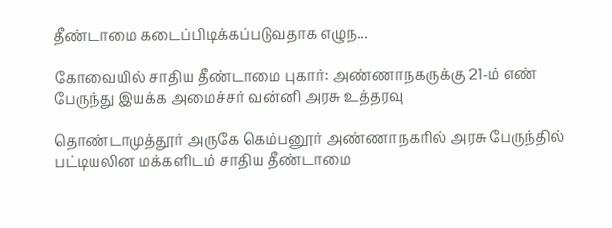தீண்டாமை கடைப்பிடிக்கப்படுவதாக எழுந...

கோவையில் சாதிய தீண்டாமை புகார்: அண்ணாநகருக்கு 21-ம் எண் பேருந்து இயக்க அமைச்சர் வன்னி அரசு உத்தரவு

தொண்டாமுத்தூர் அருகே கெம்பனூர் அண்ணாநகரில் அரசு பேருந்தில் பட்டியலின மக்களிடம் சாதிய தீண்டாமை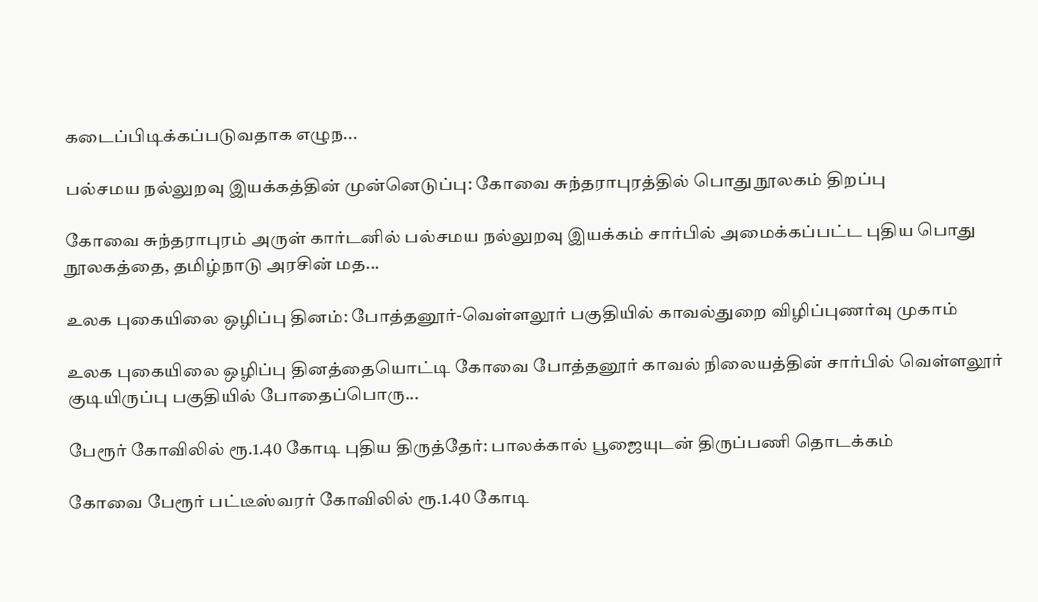கடைப்பிடிக்கப்படுவதாக எழுந...

பல்சமய நல்லுறவு இயக்கத்தின் முன்னெடுப்பு: கோவை சுந்தராபுரத்தில் பொது நூலகம் திறப்பு

கோவை சுந்தராபுரம் அருள் கார்டனில் பல்சமய நல்லுறவு இயக்கம் சார்பில் அமைக்கப்பட்ட புதிய பொது நூலகத்தை, தமிழ்நாடு அரசின் மத...

உலக புகையிலை ஒழிப்பு தினம்: போத்தனூர்-வெள்ளலூர் பகுதியில் காவல்துறை விழிப்புணர்வு முகாம்

உலக புகையிலை ஒழிப்பு தினத்தையொட்டி கோவை போத்தனூர் காவல் நிலையத்தின் சார்பில் வெள்ளலூர் குடியிருப்பு பகுதியில் போதைப்பொரு...

பேரூர் கோவிலில் ரூ.1.40 கோடி புதிய திருத்தேர்: பாலக்கால் பூஜையுடன் திருப்பணி தொடக்கம்

கோவை பேரூர் பட்டீஸ்வரர் கோவிலில் ரூ.1.40 கோடி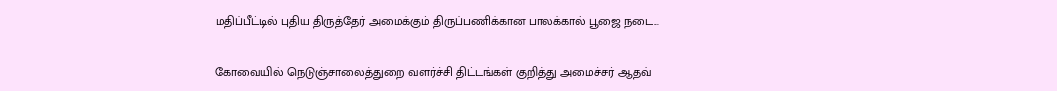மதிப்பீட்டில் புதிய திருத்தேர் அமைக்கும் திருப்பணிக்கான பாலக்கால் பூஜை நடை...

கோவையில் நெடுஞ்சாலைத்துறை வளர்ச்சி திட்டங்கள் குறித்து அமைச்சர் ஆதவ்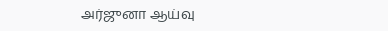அர்ஜுனா ஆய்வு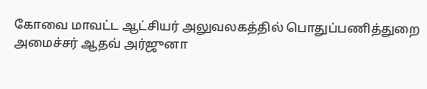கோவை மாவட்ட ஆட்சியர் அலுவலகத்தில் பொதுப்பணித்துறை அமைச்சர் ஆதவ் அர்ஜுனா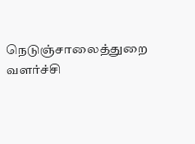நெடுஞ்சாலைத்துறை வளர்ச்சி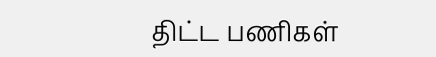திட்ட பணிகள்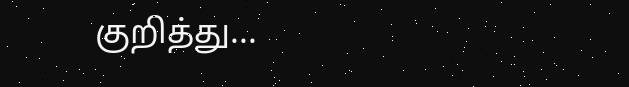குறித்து...